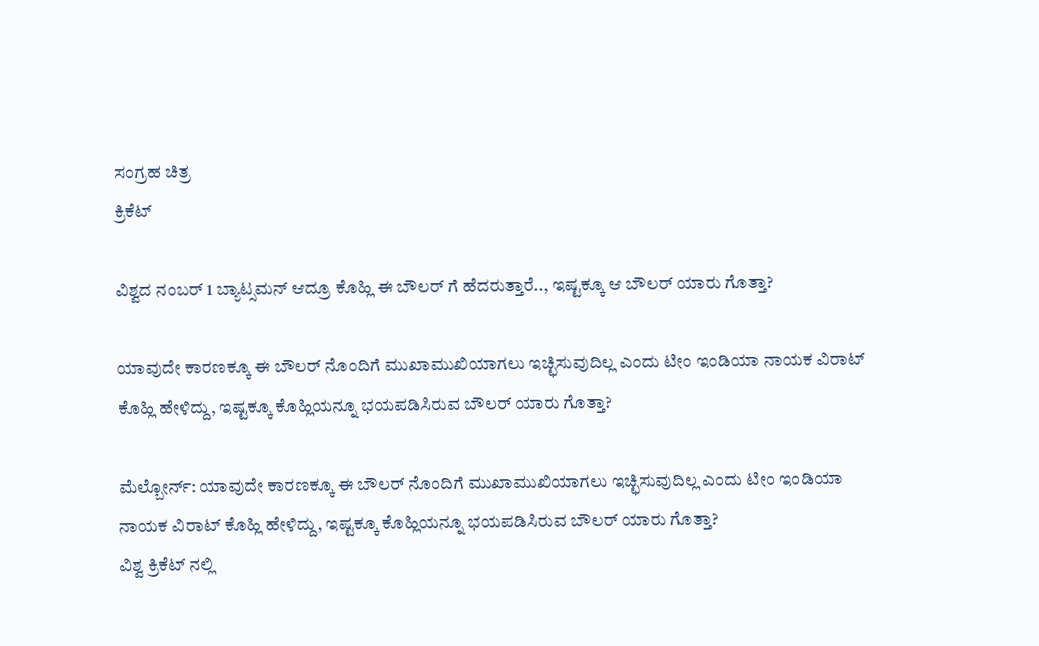ಸಂಗ್ರಹ ಚಿತ್ರ
ಕ್ರಿಕೆಟ್

ವಿಶ್ವದ ನಂಬರ್ 1 ಬ್ಯಾಟ್ಸಮನ್ ಆದ್ರೂ ಕೊಹ್ಲಿ ಈ ಬೌಲರ್ ಗೆ ಹೆದರುತ್ತಾರೆ.., ಇಷ್ಟಕ್ಕೂ ಆ ಬೌಲರ್ ಯಾರು ಗೊತ್ತಾ?

ಯಾವುದೇ ಕಾರಣಕ್ಕೂ ಈ ಬೌಲರ್ ನೊಂದಿಗೆ ಮುಖಾಮುಖಿಯಾಗಲು ಇಚ್ಛಿಸುವುದಿಲ್ಲ ಎಂದು ಟೀಂ ಇಂಡಿಯಾ ನಾಯಕ ವಿರಾಟ್ ಕೊಹ್ಲಿ ಹೇಳಿದ್ದು, ಇಷ್ಟಕ್ಕೂ ಕೊಹ್ಲಿಯನ್ನೂ ಭಯಪಡಿಸಿರುವ ಬೌಲರ್ ಯಾರು ಗೊತ್ತಾ?

ಮೆಲ್ಬೋರ್ನ್: ಯಾವುದೇ ಕಾರಣಕ್ಕೂ ಈ ಬೌಲರ್ ನೊಂದಿಗೆ ಮುಖಾಮುಖಿಯಾಗಲು ಇಚ್ಛಿಸುವುದಿಲ್ಲ ಎಂದು ಟೀಂ ಇಂಡಿಯಾ ನಾಯಕ ವಿರಾಟ್ ಕೊಹ್ಲಿ ಹೇಳಿದ್ದು, ಇಷ್ಟಕ್ಕೂ ಕೊಹ್ಲಿಯನ್ನೂ ಭಯಪಡಿಸಿರುವ ಬೌಲರ್ ಯಾರು ಗೊತ್ತಾ?
ವಿಶ್ವ ಕ್ರಿಕೆಟ್ ನಲ್ಲಿ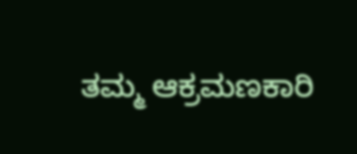ತಮ್ಮ ಆಕ್ರಮಣಕಾರಿ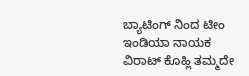ಬ್ಯಾಟಿಂಗ್ ನಿಂದ ಟೀಂ ಇಂಡಿಯಾ ನಾಯಕ ವಿರಾಟ್ ಕೊಹ್ಲಿ ತಮ್ಮದೇ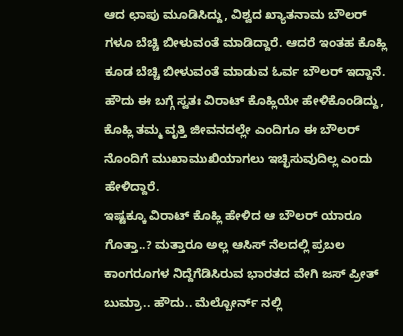ಆದ ಛಾಪು ಮೂಡಿಸಿದ್ದು, ವಿಶ್ವದ ಖ್ಯಾತನಾಮ ಬೌಲರ್ ಗಳೂ ಬೆಚ್ಚಿ ಬೀಳುವಂತೆ ಮಾಡಿದ್ದಾರೆ. ಆದರೆ ಇಂತಹ ಕೊಹ್ಲಿ ಕೂಡ ಬೆಚ್ಚಿ ಬೀಳುವಂತೆ ಮಾಡುವ ಓರ್ವ ಬೌಲರ್ ಇದ್ದಾನೆ. ಹೌದು ಈ ಬಗ್ಗೆ ಸ್ವತಃ ವಿರಾಟ್ ಕೊಹ್ಲಿಯೇ ಹೇಳಿಕೊಂಡಿದ್ದು, ಕೊಹ್ಲಿ ತಮ್ಮ ವೃತ್ತಿ ಜೀವನದಲ್ಲೇ ಎಂದಿಗೂ ಈ ಬೌಲರ್ ನೊಂದಿಗೆ ಮುಖಾಮುಖಿಯಾಗಲು ಇಚ್ಛಿಸುವುದಿಲ್ಲ ಎಂದು ಹೇಳಿದ್ದಾರೆ.
ಇಷ್ಟಕ್ಕೂ ವಿರಾಟ್ ಕೊಹ್ಲಿ ಹೇಳಿದ ಆ ಬೌಲರ್ ಯಾರೂ ಗೊತ್ತಾ..? ಮತ್ತಾರೂ ಅಲ್ಲ ಆಸಿಸ್ ನೆಲದಲ್ಲಿ ಪ್ರಬಲ ಕಾಂಗರೂಗಳ ನಿದ್ದೆಗೆಡಿಸಿರುವ ಭಾರತದ ವೇಗಿ ಜಸ್ ಪ್ರೀತ್ ಬುಮ್ರಾ.. ಹೌದು.. ಮೆಲ್ಬೋರ್ನ್ ನಲ್ಲಿ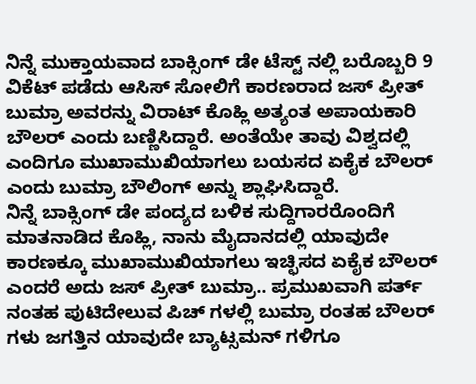ನಿನ್ನೆ ಮುಕ್ತಾಯವಾದ ಬಾಕ್ಸಿಂಗ್ ಡೇ ಟೆಸ್ಟ್ ನಲ್ಲಿ ಬರೊಬ್ಬರಿ 9 ವಿಕೆಟ್ ಪಡೆದು ಆಸಿಸ್ ಸೋಲಿಗೆ ಕಾರಣರಾದ ಜಸ್ ಪ್ರೀತ್ ಬುಮ್ರಾ ಅವರನ್ನು ವಿರಾಟ್ ಕೊಹ್ಲಿ ಅತ್ಯಂತ ಅಪಾಯಕಾರಿ ಬೌಲರ್ ಎಂದು ಬಣ್ಣಿಸಿದ್ದಾರೆ. ಅಂತೆಯೇ ತಾವು ವಿಶ್ವದಲ್ಲಿ ಎಂದಿಗೂ ಮುಖಾಮುಖಿಯಾಗಲು ಬಯಸದ ಏಕೈಕ ಬೌಲರ್ ಎಂದು ಬುಮ್ರಾ ಬೌಲಿಂಗ್ ಅನ್ನು ಶ್ಲಾಘಿಸಿದ್ದಾರೆ.
ನಿನ್ನೆ ಬಾಕ್ಸಿಂಗ್ ಡೇ ಪಂದ್ಯದ ಬಳಿಕ ಸುದ್ದಿಗಾರರೊಂದಿಗೆ ಮಾತನಾಡಿದ ಕೊಹ್ಲಿ, ನಾನು ಮೈದಾನದಲ್ಲಿ ಯಾವುದೇ ಕಾರಣಕ್ಕೂ ಮುಖಾಮುಖಿಯಾಗಲು ಇಚ್ಛಿಸದ ಏಕೈಕ ಬೌಲರ್ ಎಂದರೆ ಅದು ಜಸ್ ಪ್ರೀತ್ ಬುಮ್ರಾ.. ಪ್ರಮುಖವಾಗಿ ಪರ್ತ್ ನಂತಹ ಪುಟಿದೇಲುವ ಪಿಚ್ ಗಳಲ್ಲಿ ಬುಮ್ರಾ ರಂತಹ ಬೌಲರ್ ಗಳು ಜಗತ್ತಿನ ಯಾವುದೇ ಬ್ಯಾಟ್ಸಮನ್ ಗಳಿಗೂ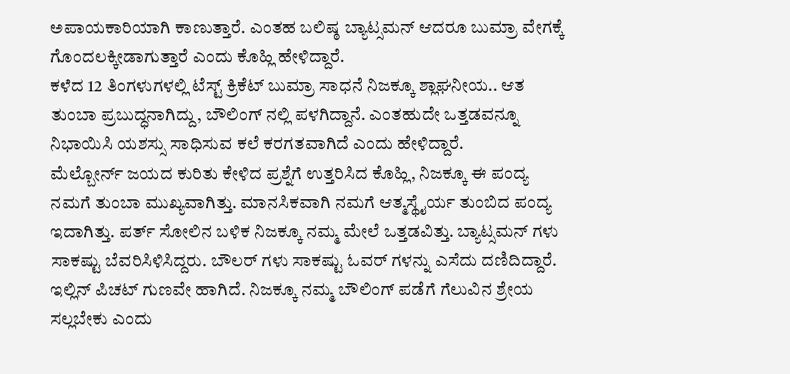ಅಪಾಯಕಾರಿಯಾಗಿ ಕಾಣುತ್ತಾರೆ. ಎಂತಹ ಬಲಿಷ್ಠ ಬ್ಯಾಟ್ಸಮನ್ ಆದರೂ ಬುಮ್ರಾ ವೇಗಕ್ಕೆ ಗೊಂದಲಕ್ಕೀಡಾಗುತ್ತಾರೆ ಎಂದು ಕೊಹ್ಲಿ ಹೇಳಿದ್ದಾರೆ.
ಕಳೆದ 12 ತಿಂಗಳುಗಳಲ್ಲಿ ಟೆಸ್ಟ್ ಕ್ರಿಕೆಟ್ ಬುಮ್ರಾ ಸಾಧನೆ ನಿಜಕ್ಕೂ ಶ್ಲಾಘನೀಯ.. ಆತ ತುಂಬಾ ಪ್ರಬುದ್ಧನಾಗಿದ್ದು, ಬೌಲಿಂಗ್ ನಲ್ಲಿ ಪಳಗಿದ್ದಾನೆ. ಎಂತಹುದೇ ಒತ್ತಡವನ್ನೂ ನಿಭಾಯಿಸಿ ಯಶಸ್ಸು ಸಾಧಿಸುವ ಕಲೆ ಕರಗತವಾಗಿದೆ ಎಂದು ಹೇಳಿದ್ದಾರೆ.
ಮೆಲ್ಬೋರ್ನ್ ಜಯದ ಕುರಿತು ಕೇಳಿದ ಪ್ರಶ್ನೆಗೆ ಉತ್ತರಿಸಿದ ಕೊಹ್ಲಿ, ನಿಜಕ್ಕೂ ಈ ಪಂದ್ಯ ನಮಗೆ ತುಂಬಾ ಮುಖ್ಯವಾಗಿತ್ತು. ಮಾನಸಿಕವಾಗಿ ನಮಗೆ ಆತ್ಮಸ್ಥೈರ್ಯ ತುಂಬಿದ ಪಂದ್ಯ ಇದಾಗಿತ್ತು. ಪರ್ತ್ ಸೋಲಿನ ಬಳಿಕ ನಿಜಕ್ಕೂ ನಮ್ಮ ಮೇಲೆ ಒತ್ತಡವಿತ್ತು. ಬ್ಯಾಟ್ಸಮನ್ ಗಳು ಸಾಕಷ್ಟು ಬೆವರಿಸಿಳಿಸಿದ್ದರು. ಬೌಲರ್ ಗಳು ಸಾಕಷ್ಟು ಓವರ್ ಗಳನ್ನು ಎಸೆದು ದಣಿದಿದ್ದಾರೆ. ಇಲ್ಲಿನ್ ಪಿಚಟ್ ಗುಣವೇ ಹಾಗಿದೆ. ನಿಜಕ್ಕೂ ನಮ್ಮ ಬೌಲಿಂಗ್ ಪಡೆಗೆ ಗೆಲುವಿನ ಶ್ರೇಯ ಸಲ್ಲಬೇಕು ಎಂದು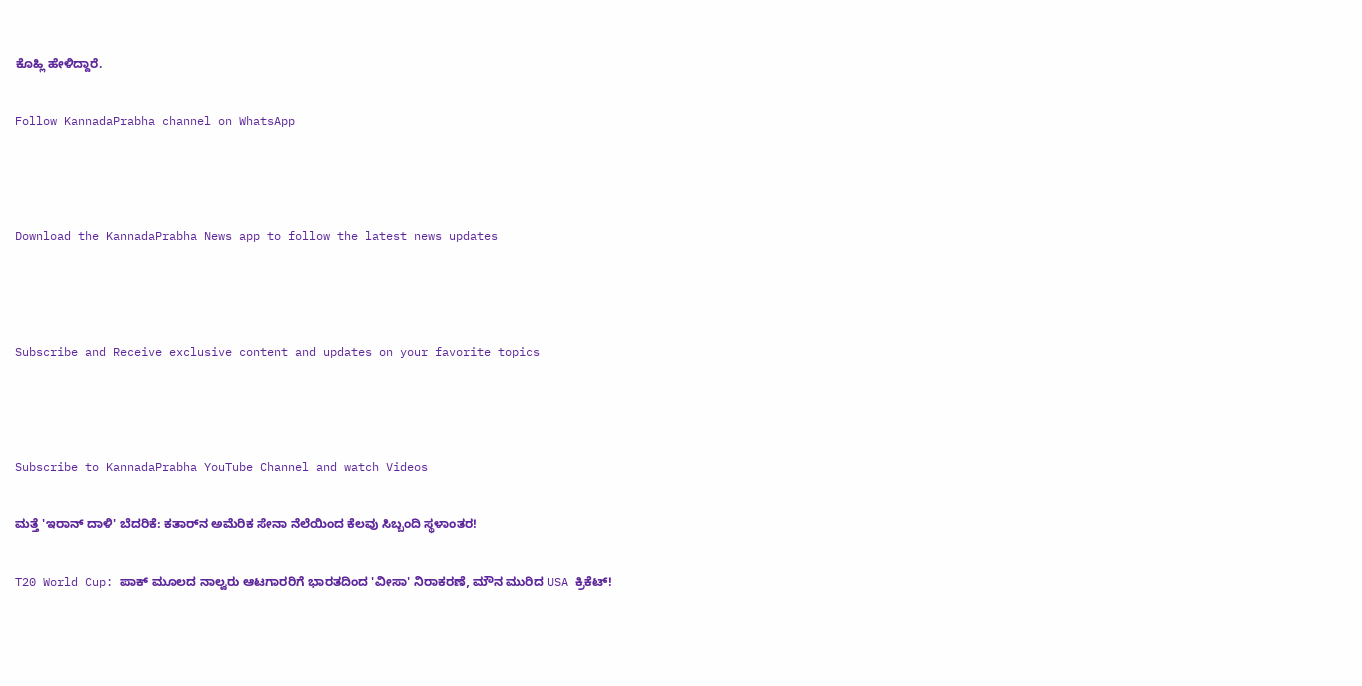ಕೊಹ್ಲಿ ಹೇಳಿದ್ದಾರೆ.

Follow KannadaPrabha channel on WhatsApp



Download the KannadaPrabha News app to follow the latest news updates



Subscribe and Receive exclusive content and updates on your favorite topics



Subscribe to KannadaPrabha YouTube Channel and watch Videos

ಮತ್ತೆ 'ಇರಾನ್ ದಾಳಿ' ಬೆದರಿಕೆ: ಕತಾರ್‌ನ ಅಮೆರಿಕ ಸೇನಾ ನೆಲೆಯಿಂದ ಕೆಲವು ಸಿಬ್ಬಂದಿ ಸ್ಥಳಾಂತರ!

T20 World Cup: ಪಾಕ್ ಮೂಲದ ನಾಲ್ವರು ಆಟಗಾರರಿಗೆ ಭಾರತದಿಂದ 'ವೀಸಾ' ನಿರಾಕರಣೆ, ಮೌನ ಮುರಿದ USA ಕ್ರಿಕೆಟ್!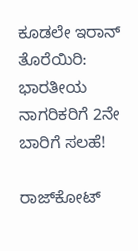ಕೂಡಲೇ ಇರಾನ್ ತೊರೆಯಿರಿ: ಭಾರತೀಯ ನಾಗರಿಕರಿಗೆ 2ನೇ ಬಾರಿಗೆ ಸಲಹೆ!

ರಾಜ್‌ಕೋಟ್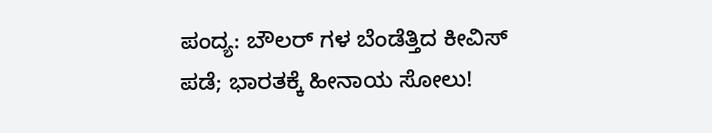ಪಂದ್ಯ: ಬೌಲರ್ ಗಳ ಬೆಂಡೆತ್ತಿದ ಕೀವಿಸ್ ಪಡೆ; ಭಾರತಕ್ಕೆ ಹೀನಾಯ ಸೋಲು!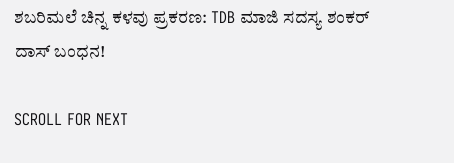ಶಬರಿಮಲೆ ಚಿನ್ನ ಕಳವು ಪ್ರಕರಣ: TDB ಮಾಜಿ ಸದಸ್ಯ ಶಂಕರ್ ದಾಸ್ ಬಂಧನ!

SCROLL FOR NEXT